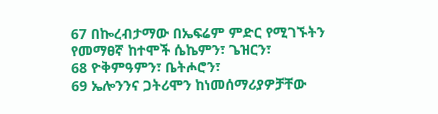67 በኰረብታማው በኤፍሬም ምድር የሚገኙትን የመማፀኛ ከተሞች ሴኬምን፣ ጌዝርን፣
68 ዮቅምዓምን፣ ቤትሖሮን፣
69 ኤሎንንና ጋትሪሞን ከነመሰማሪያዎቻቸው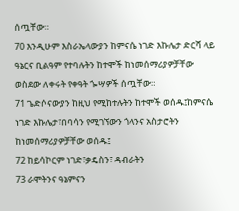ሰጧቸው።
70 እንዲሁም እስራኤላውያን ከምናሴ ነገድ እኩሌታ ድርሻ ላይ ዓኔርና ቢልዓም የተባሉትን ከተሞች ከነመሰማሪያዎቻቸው ወስደው ለቀሩት የቀዓት ጐሣዎች ሰጧቸው።
71 ጌድሶናውያን ከዚህ የሚከተሉትን ከተሞች ወሰዱ፤ከምናሴ ነገድ እኩሌታ፣በባሳን የሚገኘውን ጎላንና አስታሮትን ከነመሰማሪያዎቻቸው ወሰዱ፤
72 ከይሳኮርም ነገድ፣ቃዴስን፣ ዳብራትን
73 ራሞትንና ዓኔምናን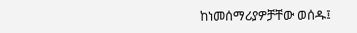ከነመሰማሪያዎቻቸው ወሰዱ፤